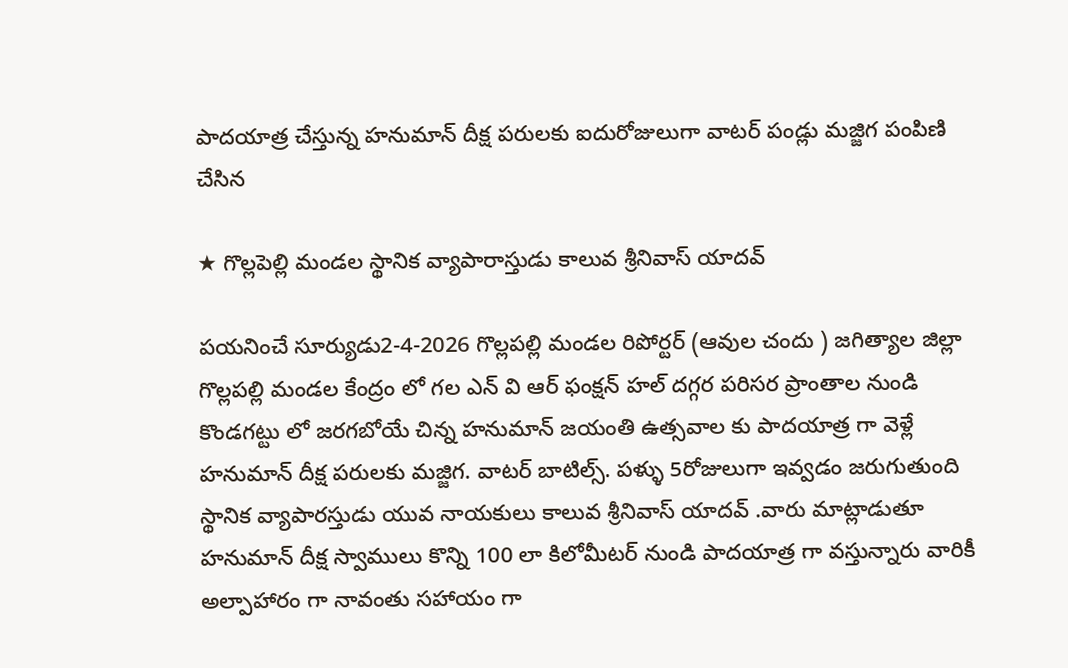పాదయాత్ర చేస్తున్న హనుమాన్ దీక్ష పరులకు ఐదురోజులుగా వాటర్ పండ్లు మజ్జిగ పంపిణి చేసిన

★ గొల్లపెల్లి మండల స్థానిక వ్యాపారాస్తుడు కాలువ శ్రీనివాస్ యాదవ్

పయనించే సూర్యుడు2-4-2026 గొల్లపల్లి మండల రిపోర్టర్ (ఆవుల చందు ) జగిత్యాల జిల్లా గొల్లపల్లి మండల కేంద్రం లో గల ఎన్ వి ఆర్ ఫంక్షన్ హల్ దగ్గర పరిసర ప్రాంతాల నుండి కొండగట్టు లో జరగబోయే చిన్న హనుమాన్ జయంతి ఉత్సవాల కు పాదయాత్ర గా వెళ్లే హనుమాన్ దీక్ష పరులకు మజ్జిగ. వాటర్ బాటిల్స్. పళ్ళు 5రోజులుగా ఇవ్వడం జరుగుతుంది స్థానిక వ్యాపారస్తుడు యువ నాయకులు కాలువ శ్రీనివాస్ యాదవ్ .వారు మాట్లాడుతూ హనుమాన్ దీక్ష స్వాములు కొన్ని 100 లా కిలోమీటర్ నుండి పాదయాత్ర గా వస్తున్నారు వారికీ అల్పాహారం గా నావంతు సహాయం గా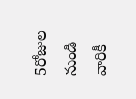5రోజుల నుండి వారికీ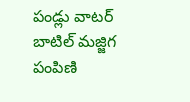పండ్లు వాటర్ బాటిల్ మజ్జిగ పంపిణి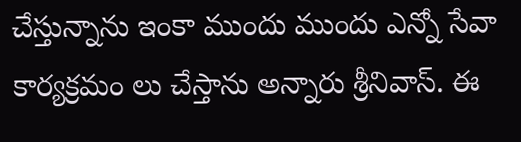చేస్తున్నాను ఇంకా ముందు ముందు ఎన్నో సేవా కార్యక్రమం లు చేస్తాను అన్నారు శ్రీనివాస్. ఈ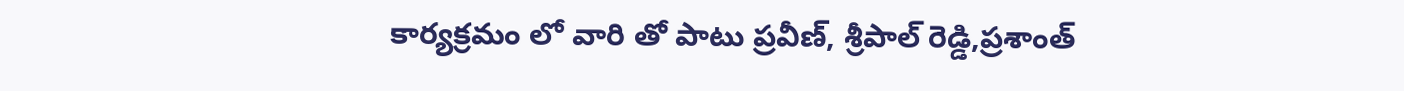కార్యక్రమం లో వారి తో పాటు ప్రవీణ్, శ్రీపాల్ రెడ్డి,ప్రశాంత్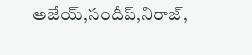అజేయ్,సందీప్,నిరాజ్,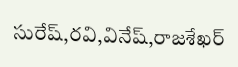సురేష్,రవి,వినేష్,రాజశేఖర్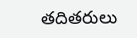తదితరులు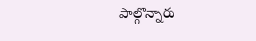పాల్గొన్నారు